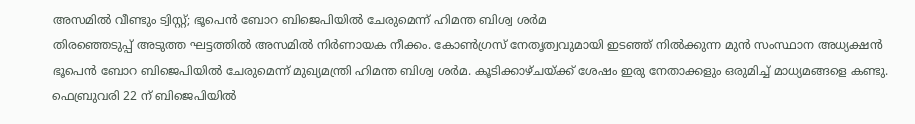അസമിൽ വീണ്ടും ട്വിസ്റ്റ്; ഭൂപെൻ ബോറ ബിജെപിയിൽ ചേരുമെന്ന് ഹിമന്ത ബിശ്വ ശർമ
തിരഞ്ഞെടുപ്പ് അടുത്ത ഘട്ടത്തിൽ അസമിൽ നിർണായക നീക്കം. കോൺഗ്രസ് നേതൃത്വവുമായി ഇടഞ്ഞ് നിൽക്കുന്ന മുൻ സംസ്ഥാന അധ്യക്ഷൻ ഭൂപെൻ ബോറ ബിജെപിയിൽ ചേരുമെന്ന് മുഖ്യമന്ത്രി ഹിമന്ത ബിശ്വ ശർമ. കൂടിക്കാഴ്ചയ്ക്ക് ശേഷം ഇരു നേതാക്കളും ഒരുമിച്ച് മാധ്യമങ്ങളെ കണ്ടു. ഫെബ്രുവരി 22 ന് ബിജെപിയിൽ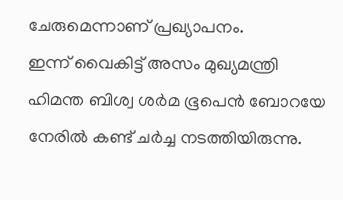ചേരുമെന്നാണ് പ്രഖ്യാപനം.
ഇന്ന് വൈകിട്ട് അസം മുഖ്യമന്ത്രി ഹിമന്ത ബിശ്വ ശർമ ഭൂപെൻ ബോറയേ നേരിൽ കണ്ട് ചർച്ച നടത്തിയിരുന്നു.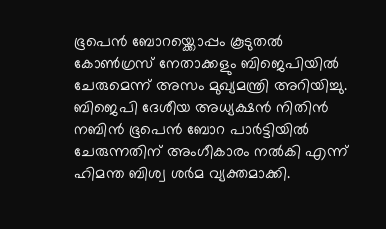ഭൂപെൻ ബോറയ്ക്കൊപ്പം കൂടുതൽ കോൺഗ്രസ് നേതാക്കളും ബിജെപിയിൽ ചേരുമെന്ന് അസം മുഖ്യമന്ത്രി അറിയിച്ചു. ബിജെപി ദേശീയ അധ്യക്ഷൻ നിതിൻ നബിൻ ഭൂപെൻ ബോറ പാർട്ടിയിൽ ചേരുന്നതിന് അംഗീകാരം നൽകി എന്ന് ഹിമന്ത ബിശ്വ ശർമ വ്യക്തമാക്കി.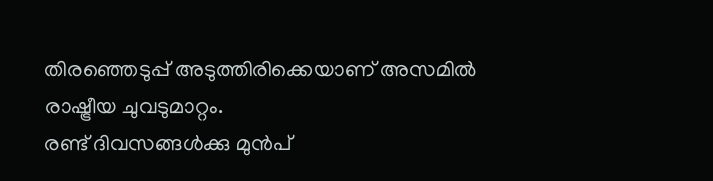തിരഞ്ഞെടുപ്പ് അടുത്തിരിക്കെയാണ് അസമിൽ രാഷ്ട്രീയ ചുവടുമാറ്റം.
രണ്ട് ദിവസങ്ങൾക്കു മുൻപ്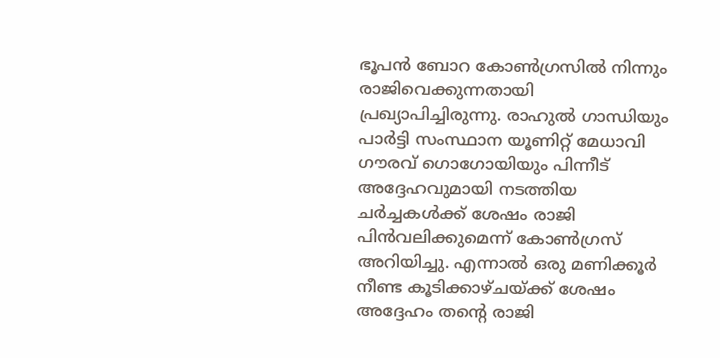ഭൂപൻ ബോറ കോൺഗ്രസിൽ നിന്നും രാജിവെക്കുന്നതായി പ്രഖ്യാപിച്ചിരുന്നു. രാഹുൽ ഗാന്ധിയും പാർട്ടി സംസ്ഥാന യൂണിറ്റ് മേധാവി ഗൗരവ് ഗൊഗോയിയും പിന്നീട് അദ്ദേഹവുമായി നടത്തിയ ചർച്ചകൾക്ക് ശേഷം രാജി പിൻവലിക്കുമെന്ന് കോൺഗ്രസ് അറിയിച്ചു. എന്നാൽ ഒരു മണിക്കൂർ നീണ്ട കൂടിക്കാഴ്ചയ്ക്ക് ശേഷം അദ്ദേഹം തന്റെ രാജി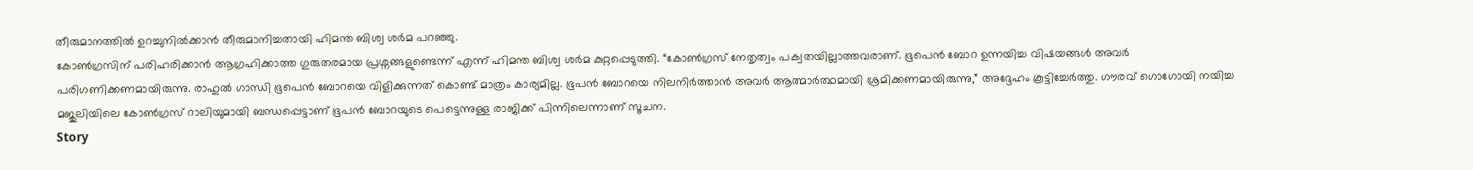തീരുമാനത്തിൽ ഉറച്ചുനിൽക്കാൻ തീരുമാനിച്ചതായി ഹിമന്ത ബിശ്വ ശർമ പറഞ്ഞു.
കോൺഗ്രസിന് പരിഹരിക്കാൻ ആഗ്രഹിക്കാത്ത ഗുരുതരമായ പ്രശ്നങ്ങളുണ്ടെന്ന് എന്ന് ഹിമന്ത ബിശ്വ ശർമ കുറ്റപ്പെടുത്തി. “കോൺഗ്രസ് നേതൃത്വം പക്വതയില്ലാത്തവരാണ്. ഭൂപെൻ ബോറ ഉന്നയിച്ച വിഷയങ്ങൾ അവർ പരിഗണിക്കണമായിരുന്നു. രാഹുൽ ഗാന്ധി ഭൂപെൻ ബോറയെ വിളിക്കുന്നത് കൊണ്ട് മാത്രം കാര്യമില്ല. ഭൂപൻ ബോറയെ നിലനിർത്താൻ അവർ ആത്മാർത്ഥമായി ശ്രമിക്കണമായിരുന്നു,” അദ്ദേഹം കൂട്ടിച്ചേർത്തു. ഗൗരവ് ഗൊഗോയി നയിച്ച മജുലിയിലെ കോൺഗ്രസ് റാലിയുമായി ബന്ധപ്പെട്ടാണ് ഭൂപൻ ബോറയുടെ പെട്ടെന്നുള്ള രാജിക്ക് പിന്നിലെന്നാണ് സൂചന.
Story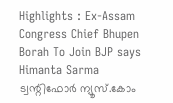Highlights : Ex-Assam Congress Chief Bhupen Borah To Join BJP says Himanta Sarma
ട്വന്റിഫോർ ന്യൂസ്.കോം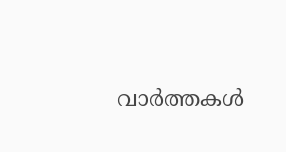വാർത്തകൾ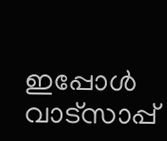ഇപ്പോൾ വാട്സാപ്പ്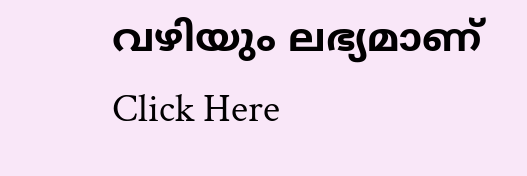വഴിയും ലഭ്യമാണ് Click Here